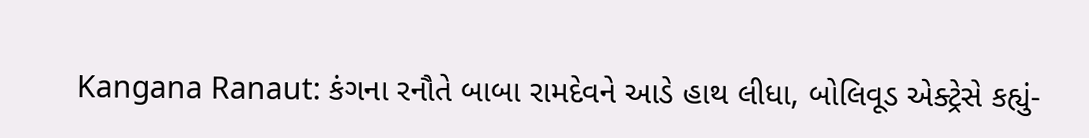Kangana Ranaut: કંગના રનૌતે બાબા રામદેવને આડે હાથ લીધા, બોલિવૂડ એક્ટ્રેસે કહ્યું-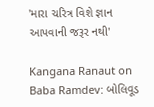'મારા ચરિત્ર વિશે જ્ઞાન આપવાની જરૂર નથી'

Kangana Ranaut on Baba Ramdev: બોલિવૂડ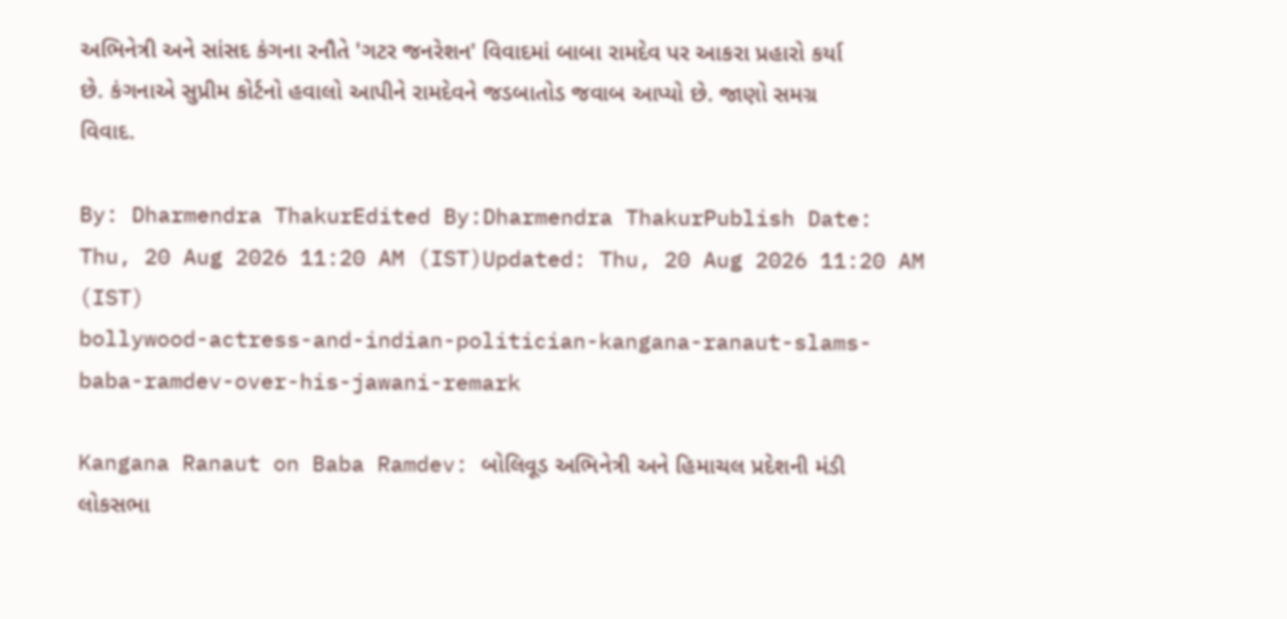અભિનેત્રી અને સાંસદ કંગના રનૌતે 'ગટર જનરેશન' વિવાદમાં બાબા રામદેવ પર આકરા પ્રહારો કર્યા છે. કંગનાએ સુપ્રીમ કોર્ટનો હવાલો આપીને રામદેવને જડબાતોડ જવાબ આપ્યો છે. જાણો સમગ્ર વિવાદ.

By: Dharmendra ThakurEdited By:Dharmendra ThakurPublish Date: Thu, 20 Aug 2026 11:20 AM (IST)Updated: Thu, 20 Aug 2026 11:20 AM (IST)
bollywood-actress-and-indian-politician-kangana-ranaut-slams-baba-ramdev-over-his-jawani-remark

Kangana Ranaut on Baba Ramdev: બોલિવૂડ અભિનેત્રી અને હિમાચલ પ્રદેશની મંડી લોકસભા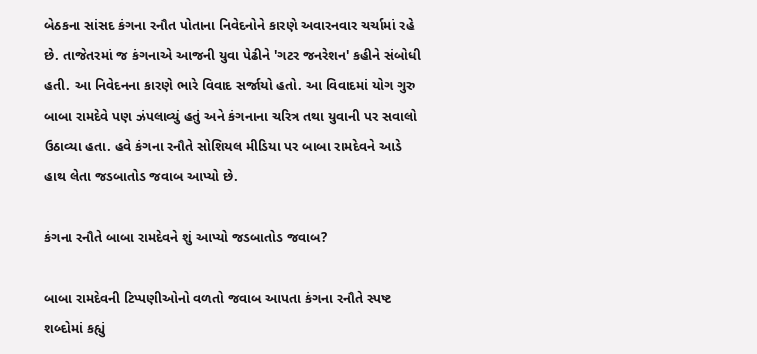બેઠકના સાંસદ કંગના રનૌત પોતાના નિવેદનોને કારણે અવારનવાર ચર્ચામાં રહે છે. તાજેતરમાં જ કંગનાએ આજની યુવા પેઢીને 'ગટર જનરેશન' કહીને સંબોધી હતી. આ નિવેદનના કારણે ભારે વિવાદ સર્જાયો હતો. આ વિવાદમાં યોગ ગુરુ બાબા રામદેવે પણ ઝંપલાવ્યું હતું અને કંગનાના ચરિત્ર તથા યુવાની પર સવાલો ઉઠાવ્યા હતા. હવે કંગના રનૌતે સોશિયલ મીડિયા પર બાબા રામદેવને આડે હાથ લેતા જડબાતોડ જવાબ આપ્યો છે.

કંગના રનૌતે બાબા રામદેવને શું આપ્યો જડબાતોડ જવાબ?

બાબા રામદેવની ટિપ્પણીઓનો વળતો જવાબ આપતા કંગના રનૌતે સ્પષ્ટ શબ્દોમાં કહ્યું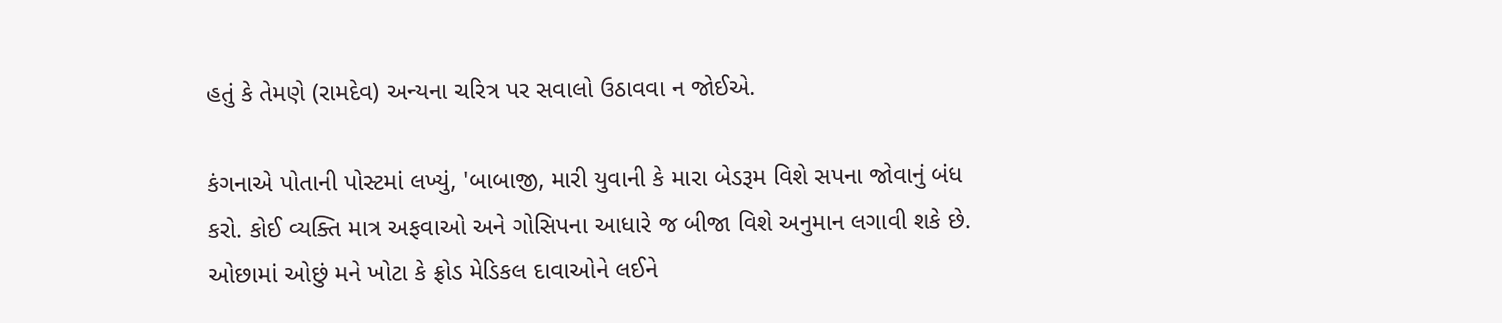હતું કે તેમણે (રામદેવ) અન્યના ચરિત્ર પર સવાલો ઉઠાવવા ન જોઈએ.

કંગનાએ પોતાની પોસ્ટમાં લખ્યું, 'બાબાજી, મારી યુવાની કે મારા બેડરૂમ વિશે સપના જોવાનું બંધ કરો. કોઈ વ્યક્તિ માત્ર અફવાઓ અને ગોસિપના આધારે જ બીજા વિશે અનુમાન લગાવી શકે છે. ઓછામાં ઓછું મને ખોટા કે ફ્રોડ મેડિકલ દાવાઓને લઈને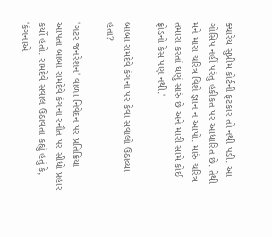ક્યારેય સુપ્રીમ કોર્ટની ફટકાર તો નથી પડી. આ ગોસિપ નહીં પરંતુ હકીકત પર આધારિત છે. તેથી મને મારા ચરિત્ર વિશે જ્ઞાન ન આપો. મારું ચરિત્ર તમારા કરતાં ઘણું સારું છે અને મારી સામે કોઈ ફ્રોડનો કેસ પણ નથી.'

બાબા રામદેવે કંગના પર કેવા સવાલો ઉઠાવ્યા હતા?

'ગટર જનરેશન' વાળા નિવેદન પર પ્રતિક્રિયા આપતા બાબા રામદેવે કંગના રનૌત પર સીધો પ્રહાર કર્યો હતો. રામદેવે સવાલ ઉઠાવતા કહ્યું હતું કે, 'કંગનાએ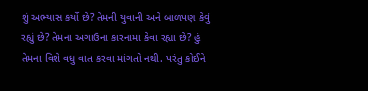શું અભ્યાસ કર્યો છે? તેમની યુવાની અને બાળપણ કેવું રહ્યું છે? તેમના અગાઉના કારનામા કેવા રહ્યા છે? હું તેમના વિશે વધુ વાત કરવા માંગતો નથી. પરંતુ કોઈને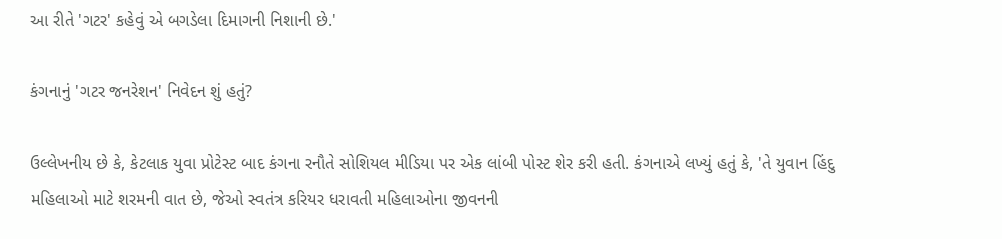આ રીતે 'ગટર' કહેવું એ બગડેલા દિમાગની નિશાની છે.'

કંગનાનું 'ગટર જનરેશન' નિવેદન શું હતું?

ઉલ્લેખનીય છે કે, કેટલાક યુવા પ્રોટેસ્ટ બાદ કંગના રનૌતે સોશિયલ મીડિયા પર એક લાંબી પોસ્ટ શેર કરી હતી. કંગનાએ લખ્યું હતું કે, 'તે યુવાન હિંદુ મહિલાઓ માટે શરમની વાત છે, જેઓ સ્વતંત્ર કરિયર ધરાવતી મહિલાઓના જીવનની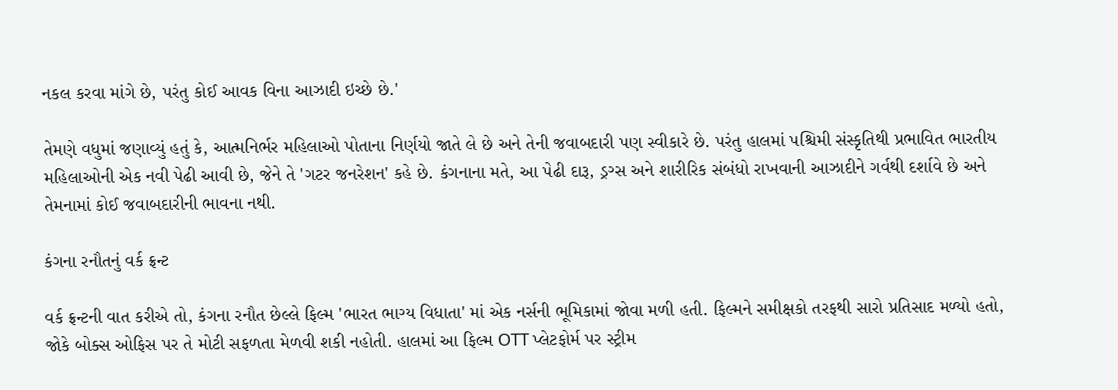નકલ કરવા માંગે છે, પરંતુ કોઈ આવક વિના આઝાદી ઇચ્છે છે.'

તેમણે વધુમાં જણાવ્યું હતું કે, આત્મનિર્ભર મહિલાઓ પોતાના નિર્ણયો જાતે લે છે અને તેની જવાબદારી પણ સ્વીકારે છે. પરંતુ હાલમાં પશ્ચિમી સંસ્કૃતિથી પ્રભાવિત ભારતીય મહિલાઓની એક નવી પેઢી આવી છે, જેને તે 'ગટર જનરેશન' કહે છે. કંગનાના મતે, આ પેઢી દારૂ, ડ્રગ્સ અને શારીરિક સંબંધો રાખવાની આઝાદીને ગર્વથી દર્શાવે છે અને તેમનામાં કોઈ જવાબદારીની ભાવના નથી.

કંગના રનૌતનું વર્ક ફ્રન્ટ

વર્ક ફ્રન્ટની વાત કરીએ તો, કંગના રનૌત છેલ્લે ફિલ્મ 'ભારત ભાગ્ય વિધાતા' માં એક નર્સની ભૂમિકામાં જોવા મળી હતી. ફિલ્મને સમીક્ષકો તરફથી સારો પ્રતિસાદ મળ્યો હતો, જોકે બોક્સ ઓફિસ પર તે મોટી સફળતા મેળવી શકી નહોતી. હાલમાં આ ફિલ્મ OTT પ્લેટફોર્મ પર સ્ટ્રીમ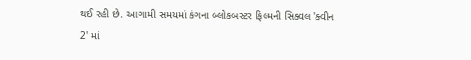થઈ રહી છે. આગામી સમયમાં કંગના બ્લોકબસ્ટર ફિલ્મની સિક્વલ 'ક્વીન 2' માં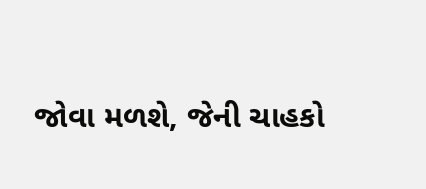જોવા મળશે, જેની ચાહકો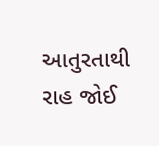આતુરતાથી રાહ જોઈ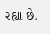રહ્યા છે.